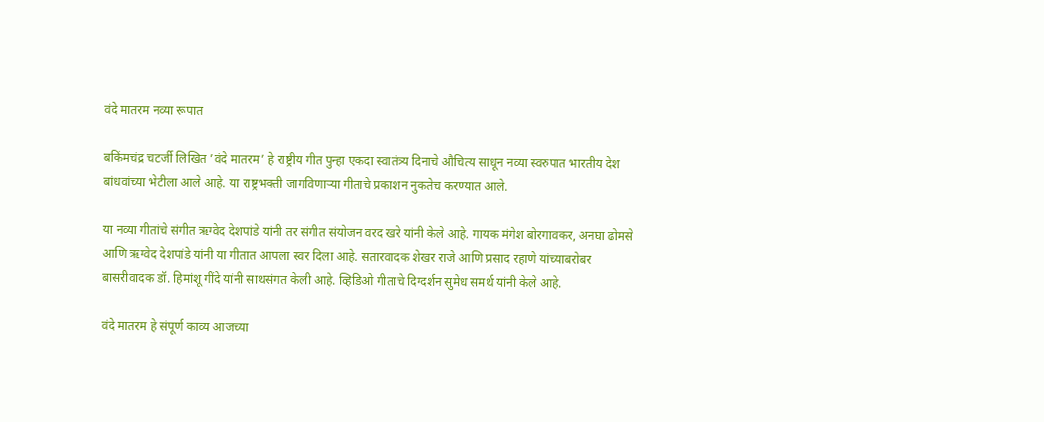वंदे मातरम नव्या रूपात

बकिंमचंद्र चटर्जी लिखित ’वंदे मातरम’ हे राष्ट्रीय गीत पुन्हा एकदा स्वातंत्र्य दिनाचे औचित्य साधून नव्या स्वरुपात भारतीय देश बांधवांच्या भेटीला आले आहे. या राष्ट्रभक्ती जागविणार्‍या गीताचे प्रकाशन नुकतेच करण्यात आले.

या नव्या गीतांचे संगीत ऋग्वेद देशपांडे यांनी तर संगीत संयोजन वरद खरे यांनी केले आहे. गायक मंगेश बोरगावकर, अनघा ढोमसे आणि ऋग्वेद देशपांडे यांनी या गीतात आपला स्वर दिला आहे. सतारवादक शेखर राजे आणि प्रसाद रहाणे यांच्याबरोबर बासरीवादक डॉ. हिमांशू गींदे यांनी साथसंगत केली आहे. व्हिडिओ गीताचे दिग्दर्शन सुमेध समर्थ यांनी केले आहे.

वंदे मातरम हे संपूर्ण काव्य आजच्या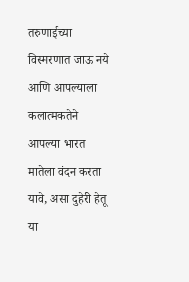तरुणाईच्या विस्मरणात जाऊ नये आणि आपल्याला कलात्मकतेने आपल्या भारत मातेला वंदन करता यावे, असा दुहेरी हेतू या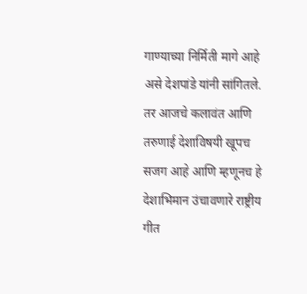गाण्याच्या निर्मिती मागे आहे असे देशपांडे यांनी सांगितले. तर आजचे कलावंत आणि तरुणाई देशाविषयी खूपच सजग आहे आणि म्हणूनच हे देशाभिमान उंचावणारे राष्ट्रीय गीत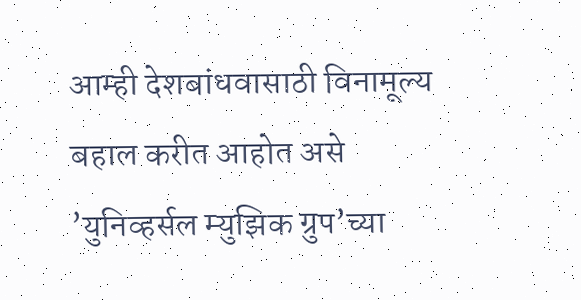आम्ही देशबांधवासाठी विनामूल्य बहाल करीत आहोत असे ’युनिव्हर्सल म्युझिक ग्रुप’च्या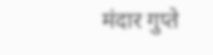मंदार गुप्ते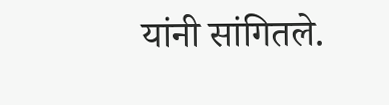यांनी सांगितले.